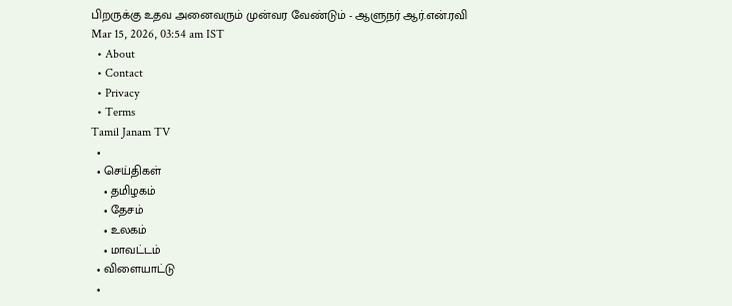பிறருக்கு உதவ அனைவரும் முன்வர வேண்டும் - ஆளுநர் ஆர்.என்.ரவி
Mar 15, 2026, 03:54 am IST
  • About
  • Contact
  • Privacy
  • Terms
Tamil Janam TV
  •
  • செய்திகள்
    • தமிழகம்
    • தேசம்
    • உலகம்
    • மாவட்டம்
  • விளையாட்டு
  •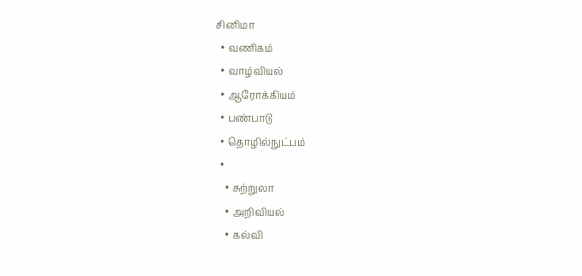சினிமா
  • வணிகம்
  • வாழ்வியல்
  • ஆரோக்கியம்
  • பண்பாடு
  • தொழில்நுட்பம்
  •
    • சுற்றுலா
    • அறிவியல்
    • கல்வி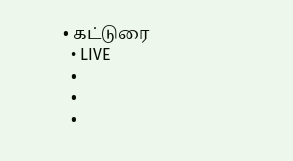• கட்டுரை
  • LIVE
  •
  •
  •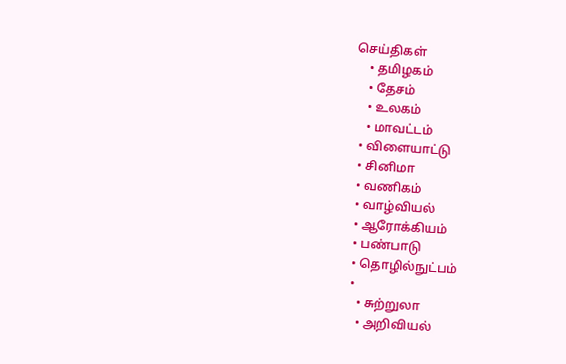செய்திகள்
    • தமிழகம்
    • தேசம்
    • உலகம்
    • மாவட்டம்
  • விளையாட்டு
  • சினிமா
  • வணிகம்
  • வாழ்வியல்
  • ஆரோக்கியம்
  • பண்பாடு
  • தொழில்நுட்பம்
  •
    • சுற்றுலா
    • அறிவியல்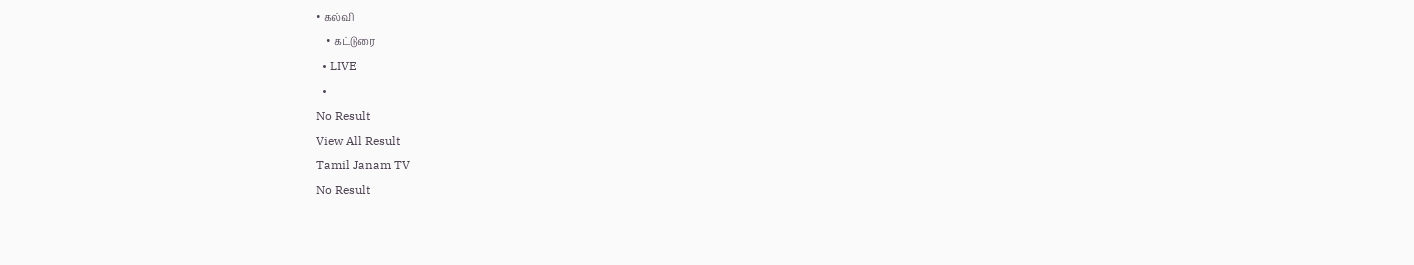• கல்வி
    • கட்டுரை
  • LIVE
  •
No Result
View All Result
Tamil Janam TV
No Result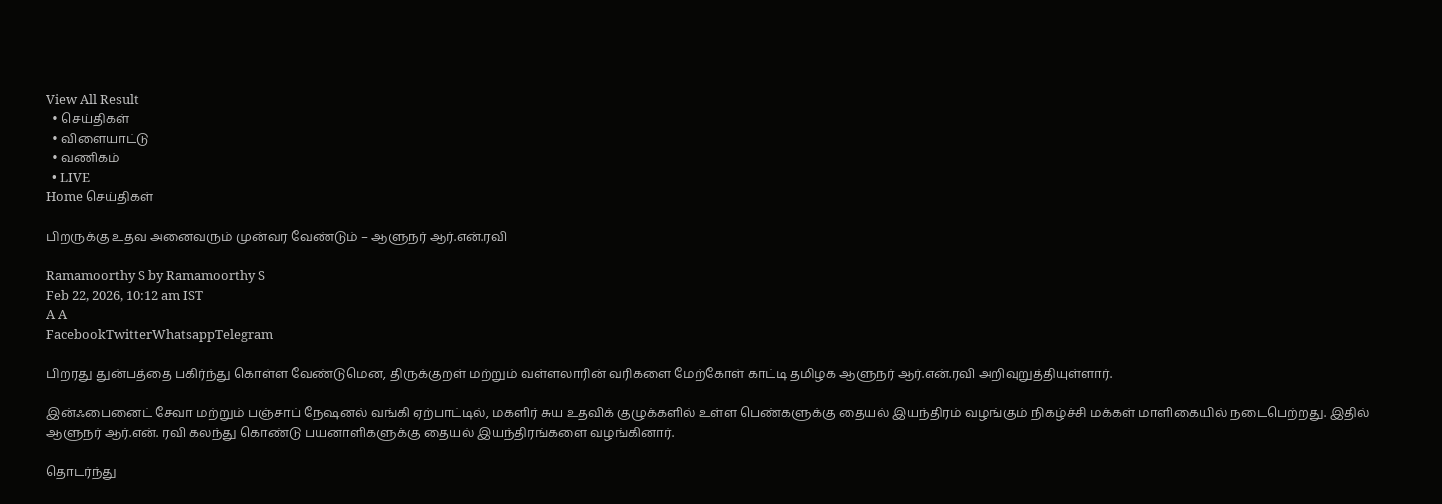View All Result
  • செய்திகள்
  • விளையாட்டு
  • வணிகம்
  • LIVE
Home செய்திகள்

பிறருக்கு உதவ அனைவரும் முன்வர வேண்டும் – ஆளுநர் ஆர்.என்.ரவி

Ramamoorthy S by Ramamoorthy S
Feb 22, 2026, 10:12 am IST
A A
FacebookTwitterWhatsappTelegram

பிறரது துன்பத்தை பகிர்ந்து கொள்ள வேண்டுமென, திருக்குறள் மற்றும் வள்ளலாரின் வரிகளை மேற்கோள் காட்டி தமிழக ஆளுநர் ஆர்.என்.ரவி அறிவுறுத்தியுள்ளார்.

இன்ஃபைனைட் சேவா மற்றும் பஞ்சாப் நேஷனல் வங்கி ஏற்பாட்டில், மகளிர் சுய உதவிக் குழுக்களில் உள்ள பெண்களுக்கு தையல் இயந்திரம் வழங்கும் நிகழ்ச்சி மக்கள் மாளிகையில் நடைபெற்றது. இதில் ஆளுநர் ஆர்.என். ரவி கலந்து கொண்டு பயனாளிகளுக்கு தையல் இயந்திரங்களை வழங்கினார்.

தொடர்ந்து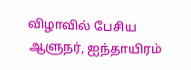விழாவில் பேசிய ஆளுநர், ஐந்தாயிரம்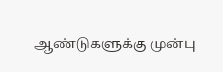ஆண்டுகளுக்கு முன்பு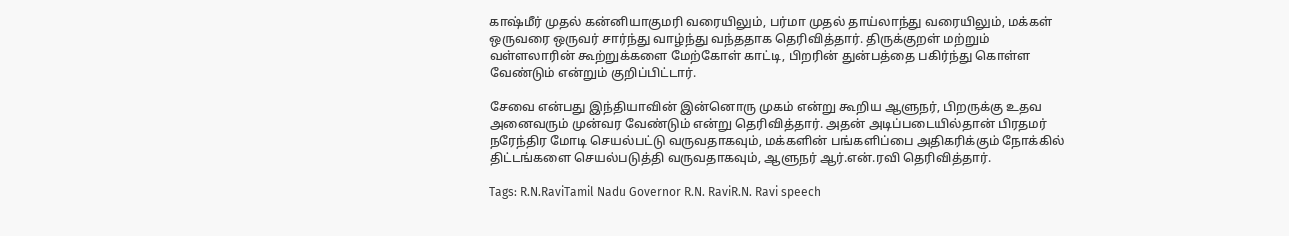காஷ்மீர் முதல் கன்னியாகுமரி வரையிலும், பர்மா முதல் தாய்லாந்து வரையிலும், மக்கள் ஒருவரை ஒருவர் சார்ந்து வாழ்ந்து வந்ததாக தெரிவித்தார். திருக்குறள் மற்றும் வள்ளலாரின் கூற்றுக்களை மேற்கோள் காட்டி, பிறரின் துன்பத்தை பகிர்ந்து கொள்ள வேண்டும் என்றும் குறிப்பிட்டார்.

சேவை என்பது இந்தியாவின் இன்னொரு முகம் என்று கூறிய ஆளுநர், பிறருக்கு உதவ அனைவரும் முன்வர வேண்டும் என்று தெரிவித்தார். அதன் அடிப்படையில்தான் பிரதமர் நரேந்திர மோடி செயல்பட்டு வருவதாகவும், மக்களின் பங்களிப்பை அதிகரிக்கும் நோக்கில் திட்டங்களை செயல்படுத்தி வருவதாகவும், ஆளுநர் ஆர்.என்.ரவி தெரிவித்தார்.

Tags: R.N.RaviTamil Nadu Governor R.N. RaviR.N. Ravi speech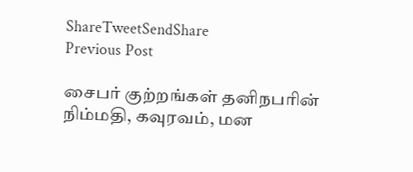ShareTweetSendShare
Previous Post

சைபர் குற்றங்கள் தனிநபரின் நிம்மதி, கவுரவம், மன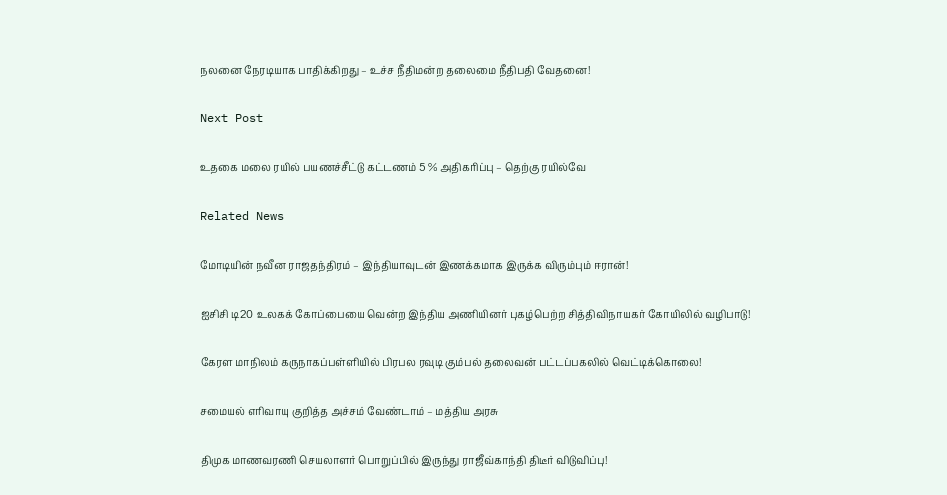நலனை நேரடியாக பாதிக்கிறது – உச்ச நீதிமன்ற தலைமை நீதிபதி வேதனை!

Next Post

உதகை மலை ரயில் பயணச்சீட்டு கட்டணம் 5 % அதிகரிப்பு – தெற்கு ரயில்வே

Related News

மோடியின் நவீன ராஜதந்திரம் – இந்தியாவுடன் இணக்கமாக இருக்க விரும்பும் ஈரான்!

ஐசிசி டி20 உலகக் கோப்பையை வென்ற இந்திய அணியினர் புகழ்பெற்ற சித்திவிநாயகர் கோயிலில் வழிபாடு!

கேரள மாநிலம் கருநாகப்பள்ளியில் பிரபல ரவுடி கும்பல் தலைவன் பட்டப்பகலில் வெட்டிக்கொலை!

சமையல் எரிவாயு குறித்த அச்சம் வேண்டாம் – மத்திய அரசு

திமுக மாணவரணி செயலாளர் பொறுப்பில் இருந்து ராஜீவ்காந்தி திடீர் விடுவிப்பு!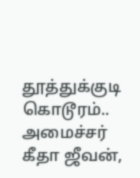தூத்துக்குடி கொடூரம்.. அமைச்சர் கீதா ஜீவன்,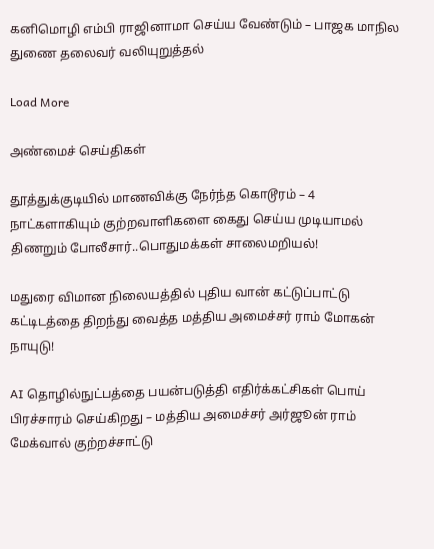கனிமொழி எம்பி ராஜினாமா செய்ய வேண்டும் – பாஜக மாநில துணை தலைவர் வலியுறுத்தல்

Load More

அண்மைச் செய்திகள்

தூத்துக்குடியில் மாணவிக்கு நேர்ந்த கொடூரம் – 4 நாட்களாகியும் குற்றவாளிகளை கைது செய்ய முடியாமல் திணறும் போலீசார்..பொதுமக்கள் சாலைமறியல்!

மதுரை விமான நிலையத்தில் புதிய வான் கட்டுப்பாட்டு கட்டிடத்தை திறந்து வைத்த மத்திய அமைச்சர் ராம் மோகன் நாயுடு!

AI தொழில்நுட்பத்தை பயன்படுத்தி எதிர்க்கட்சிகள் பொய் பிரச்சாரம் செய்கிறது – மத்திய அமைச்சர் அர்ஜூன் ராம் மேக்வால் குற்றச்சாட்டு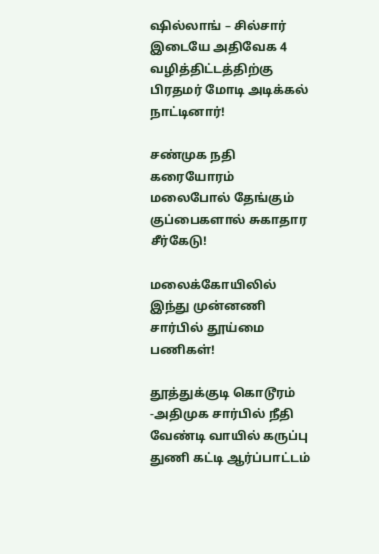ஷில்லாங் – சில்சார் இடையே அதிவேக 4 வழித்திட்டத்திற்கு பிரதமர் மோடி அடிக்கல் நாட்டினார்!

சண்முக நதி கரையோரம் மலைபோல் தேங்கும் குப்பைகளால் சுகாதார சீர்கேடு!

மலைக்கோயிலில் இந்து முன்னணி சார்பில் தூய்மை பணிகள்!

தூத்துக்குடி கொடூரம் -அதிமுக சார்பில் நீதி வேண்டி வாயில் கருப்பு துணி கட்டி ஆர்ப்பாட்டம்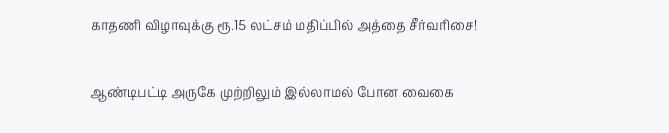காதணி விழாவுக்கு ரூ.15 லட்சம் மதிப்பில் அத்தை சீர்வரிசை!

ஆண்டிபட்டி அருகே முற்றிலும் இல்லாமல் போன வைகை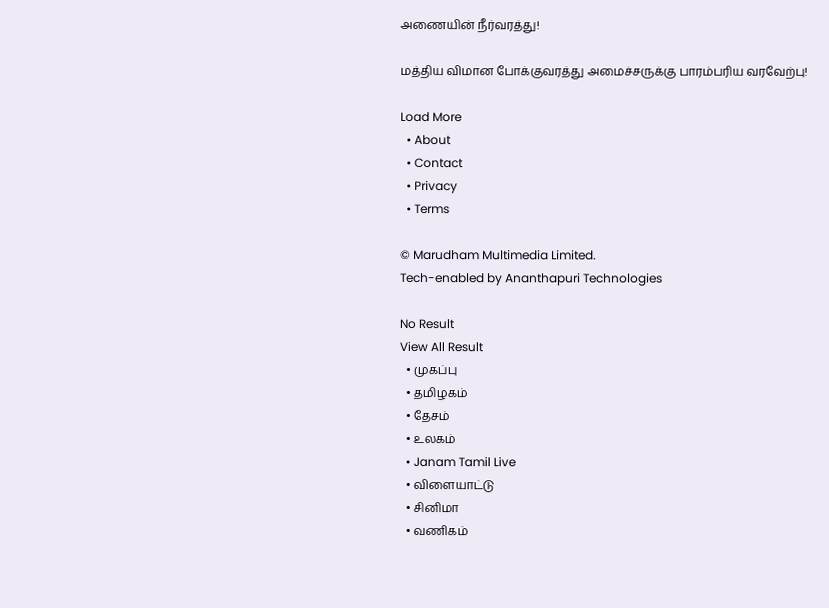அணையின் நீர்வரத்து!

மத்திய விமான போக்குவரத்து அமைச்சருக்கு பாரம்பரிய வரவேற்பு!

Load More
  • About
  • Contact
  • Privacy
  • Terms

© Marudham Multimedia Limited.
Tech-enabled by Ananthapuri Technologies

No Result
View All Result
  • முகப்பு
  • தமிழகம்
  • தேசம்
  • உலகம்
  • Janam Tamil Live
  • விளையாட்டு
  • சினிமா
  • வணிகம்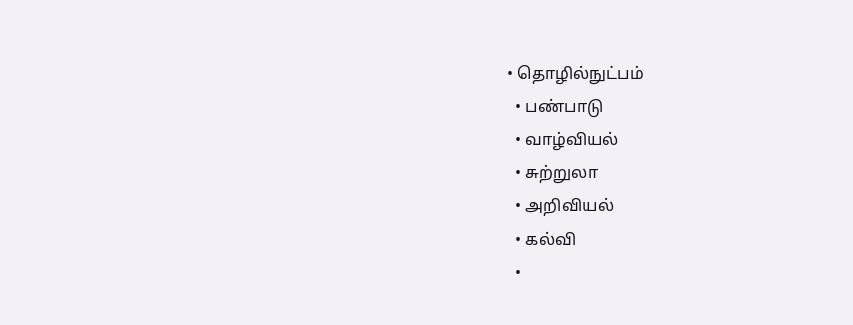• தொழில்நுட்பம்
  • பண்பாடு
  • வாழ்வியல்
  • சுற்றுலா
  • அறிவியல்
  • கல்வி
  •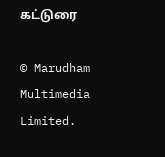கட்டுரை

© Marudham Multimedia Limited.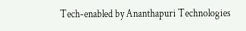Tech-enabled by Ananthapuri Technologies